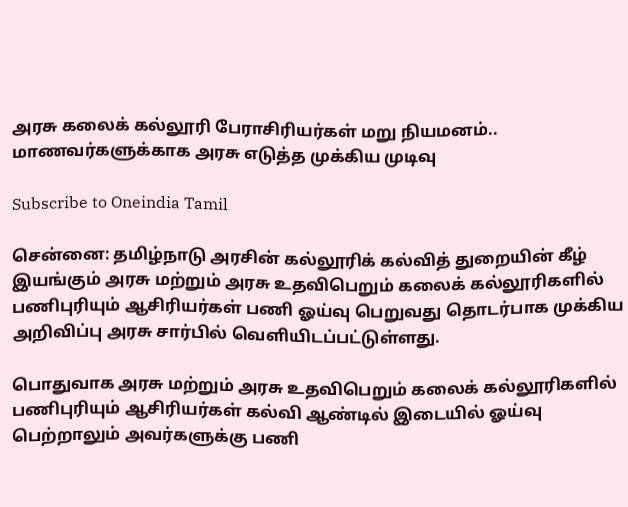அரசு கலைக் கல்லூரி பேராசிரியர்கள் மறு நியமனம்.. மாணவர்களுக்காக அரசு எடுத்த முக்கிய முடிவு

Subscribe to Oneindia Tamil

சென்னை: தமிழ்நாடு அரசின் கல்லூரிக் கல்வித் துறையின் கீழ் இயங்கும் அரசு மற்றும் அரசு உதவிபெறும் கலைக் கல்லூரிகளில் பணிபுரியும் ஆசிரியர்கள் பணி ஓய்வு பெறுவது தொடர்பாக முக்கிய அறிவிப்பு அரசு சார்பில் வெளியிடப்பட்டுள்ளது.

பொதுவாக அரசு மற்றும் அரசு உதவிபெறும் கலைக் கல்லூரிகளில் பணிபுரியும் ஆசிரியர்கள் கல்வி ஆண்டில் இடையில் ஓய்வு பெற்றாலும் அவர்களுக்கு பணி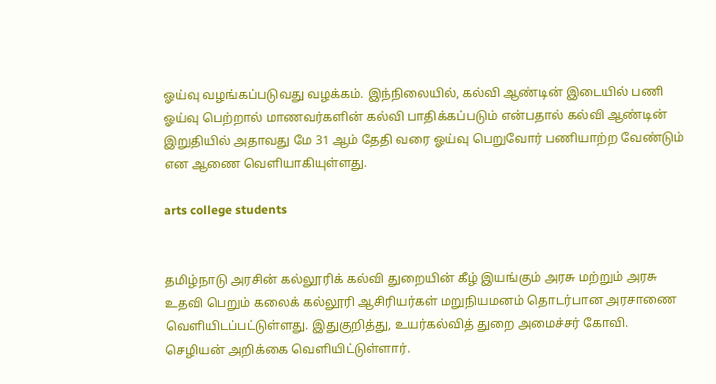ஓய்வு வழங்கப்படுவது வழக்கம். இந்நிலையில், கல்வி ஆண்டின் இடையில் பணி ஓய்வு பெற்றால் மாணவர்களின் கல்வி பாதிக்கப்படும் என்பதால் கல்வி ஆண்டின் இறுதியில் அதாவது மே 31 ஆம் தேதி வரை ஓய்வு பெறுவோர் பணியாற்ற வேண்டும் என ஆணை வெளியாகியுள்ளது.

arts college students


தமிழ்நாடு அரசின் கல்லூரிக் கல்வி துறையின் கீழ் இயங்கும் அரசு மற்றும் அரசு உதவி பெறும் கலைக் கல்லூரி ஆசிரியர்கள் மறுநியமனம் தொடர்பான அரசாணை வெளியிடப்பட்டுள்ளது. இதுகுறித்து, உயர்கல்வித் துறை அமைச்சர் கோவி. செழியன் அறிக்கை வெளியிட்டுள்ளார்.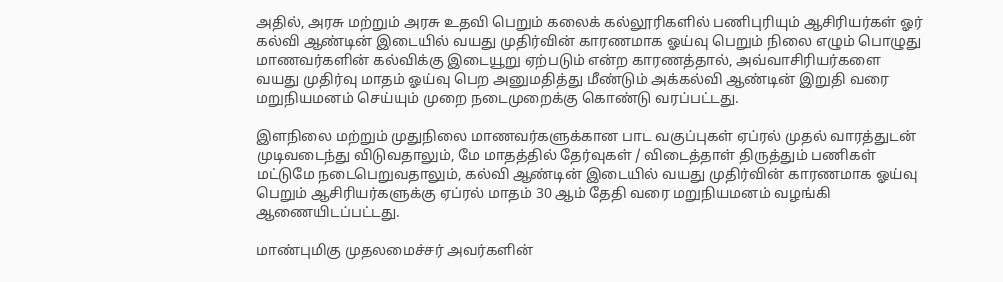அதில், அரசு மற்றும் அரசு உதவி பெறும் கலைக் கல்லூரிகளில் பணிபுரியும் ஆசிரியர்கள் ஓர் கல்வி ஆண்டின் இடையில் வயது முதிர்வின் காரணமாக ஓய்வு பெறும் நிலை எழும் பொழுது மாணவர்களின் கல்விக்கு இடையூறு ஏற்படும் என்ற காரணத்தால், அவ்வாசிரியர்களை வயது முதிர்வு மாதம் ஓய்வு பெற அனுமதித்து மீண்டும் அக்கல்வி ஆண்டின் இறுதி வரை மறுநியமனம் செய்யும் முறை நடைமுறைக்கு கொண்டு வரப்பட்டது.

இளநிலை மற்றும் முதுநிலை மாணவர்களுக்கான பாட வகுப்புகள் ஏப்ரல் முதல் வாரத்துடன் முடிவடைந்து விடுவதாலும், மே மாதத்தில் தேர்வுகள் / விடைத்தாள் திருத்தும் பணிகள் மட்டுமே நடைபெறுவதாலும், கல்வி ஆண்டின் இடையில் வயது முதிர்வின் காரணமாக ஓய்வு பெறும் ஆசிரியர்களுக்கு ஏப்ரல் மாதம் 30 ஆம் தேதி வரை மறுநியமனம் வழங்கி ஆணையிடப்பட்டது.

மாண்புமிகு முதலமைச்சர் அவர்களின்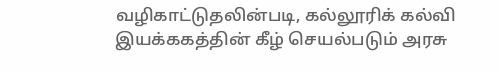வழிகாட்டுதலின்படி, கல்லூரிக் கல்வி இயக்ககத்தின் கீழ் செயல்படும் அரசு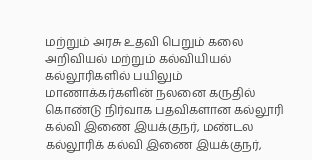மற்றும் அரசு உதவி பெறும் கலை அறிவியல் மற்றும் கல்வியியல் கல்லூரிகளில் பயிலும் மாணாக்கர்களின் நலனை கருதில் கொண்டு நிர்வாக பதவிகளான கல்லூரி கல்வி இணை இயக்குநர், மண்டல கல்லூரிக் கல்வி இணை இயக்குநர்,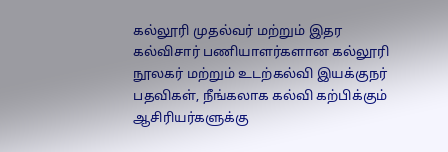கல்லூரி முதல்வர் மற்றும் இதர கல்விசார் பணியாளர்களான கல்லூரி நூலகர் மற்றும் உடற்கல்வி இயக்குநர் பதவிகள், நீங்கலாக கல்வி கற்பிக்கும் ஆசிரியர்களுக்கு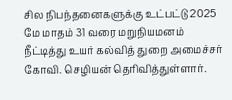சில நிபந்தனைகளுக்கு உட்பட்டு 2025 மே மாதம் 31 வரை மறுநியமனம் நீட்டித்து உயர் கல்வித் துறை அமைச்சர் கோவி. செழியன் தெரிவித்துள்ளார்.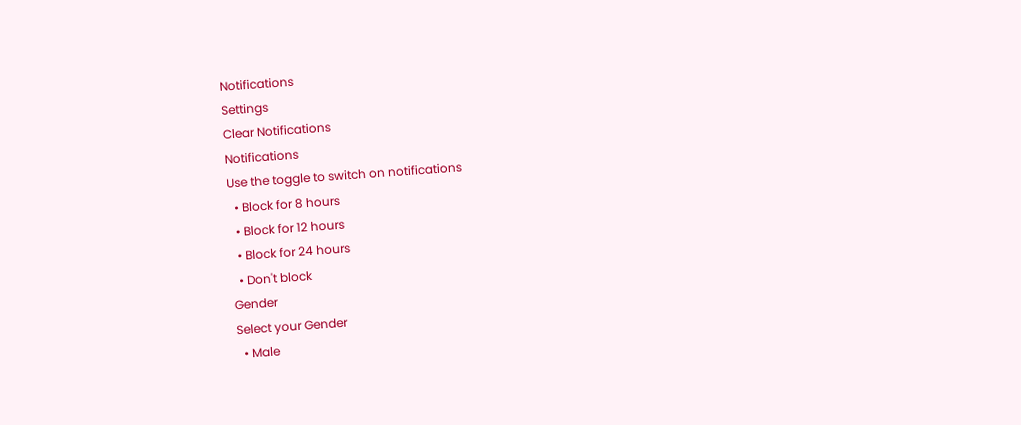Notifications
Settings
Clear Notifications
Notifications
Use the toggle to switch on notifications
  • Block for 8 hours
  • Block for 12 hours
  • Block for 24 hours
  • Don't block
Gender
Select your Gender
  • Male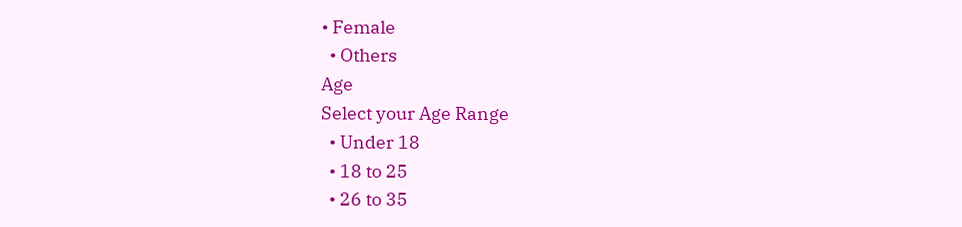• Female
  • Others
Age
Select your Age Range
  • Under 18
  • 18 to 25
  • 26 to 35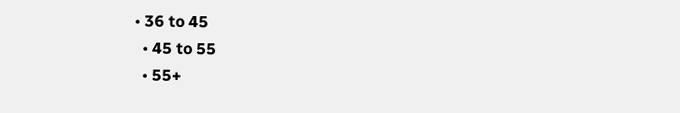• 36 to 45
  • 45 to 55
  • 55+